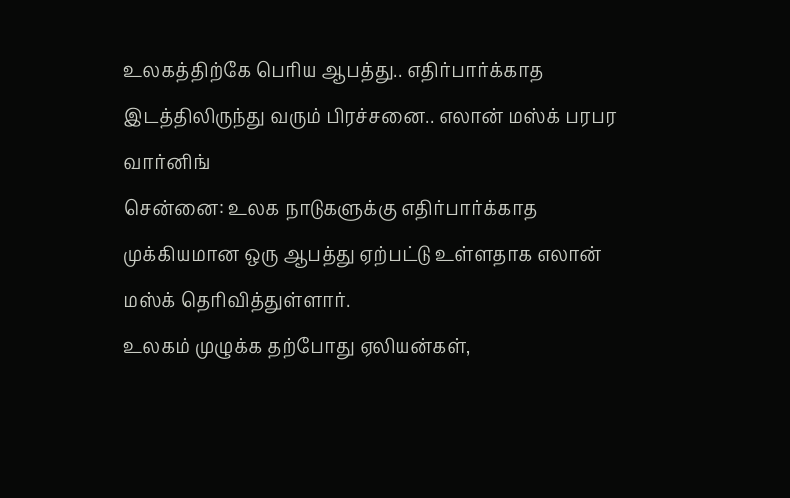உலகத்திற்கே பெரிய ஆபத்து.. எதிர்பார்க்காத இடத்திலிருந்து வரும் பிரச்சனை.. எலான் மஸ்க் பரபர வார்னிங்
சென்னை: உலக நாடுகளுக்கு எதிர்பார்க்காத முக்கியமான ஒரு ஆபத்து ஏற்பட்டு உள்ளதாக எலான் மஸ்க் தெரிவித்துள்ளார்.
உலகம் முழுக்க தற்போது ஏலியன்கள்,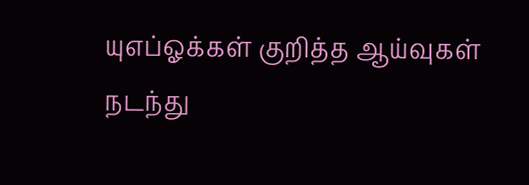யுஎப்ஓக்கள் குறித்த ஆய்வுகள் நடந்து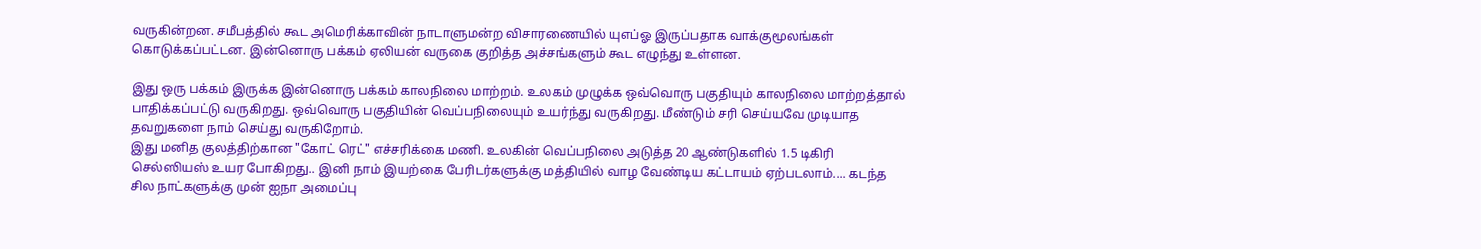வருகின்றன. சமீபத்தில் கூட அமெரிக்காவின் நாடாளுமன்ற விசாரணையில் யுஎப்ஓ இருப்பதாக வாக்குமூலங்கள் கொடுக்கப்பட்டன. இன்னொரு பக்கம் ஏலியன் வருகை குறித்த அச்சங்களும் கூட எழுந்து உள்ளன.

இது ஒரு பக்கம் இருக்க இன்னொரு பக்கம் காலநிலை மாற்றம். உலகம் முழுக்க ஒவ்வொரு பகுதியும் காலநிலை மாற்றத்தால் பாதிக்கப்பட்டு வருகிறது. ஒவ்வொரு பகுதியின் வெப்பநிலையும் உயர்ந்து வருகிறது. மீண்டும் சரி செய்யவே முடியாத தவறுகளை நாம் செய்து வருகிறோம்.
இது மனித குலத்திற்கான "கோட் ரெட்" எச்சரிக்கை மணி. உலகின் வெப்பநிலை அடுத்த 20 ஆண்டுகளில் 1.5 டிகிரி செல்ஸியஸ் உயர போகிறது.. இனி நாம் இயற்கை பேரிடர்களுக்கு மத்தியில் வாழ வேண்டிய கட்டாயம் ஏற்படலாம்.... கடந்த சில நாட்களுக்கு முன் ஐநா அமைப்பு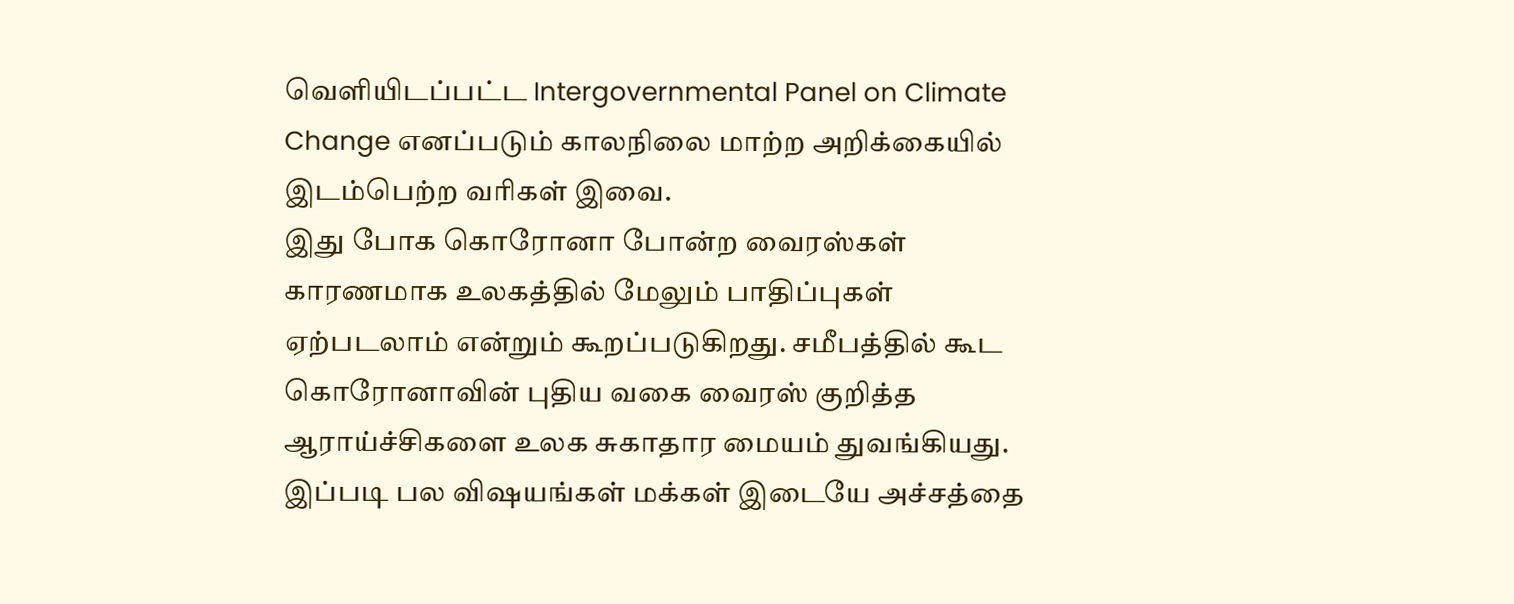வெளியிடப்பட்ட Intergovernmental Panel on Climate Change எனப்படும் காலநிலை மாற்ற அறிக்கையில் இடம்பெற்ற வரிகள் இவை.
இது போக கொரோனா போன்ற வைரஸ்கள் காரணமாக உலகத்தில் மேலும் பாதிப்புகள் ஏற்படலாம் என்றும் கூறப்படுகிறது. சமீபத்தில் கூட கொரோனாவின் புதிய வகை வைரஸ் குறித்த ஆராய்ச்சிகளை உலக சுகாதார மையம் துவங்கியது. இப்படி பல விஷயங்கள் மக்கள் இடையே அச்சத்தை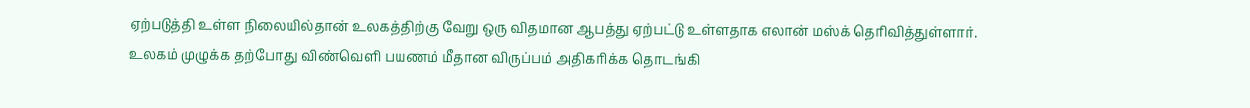ஏற்படுத்தி உள்ள நிலையில்தான் உலகத்திற்கு வேறு ஒரு விதமான ஆபத்து ஏற்பட்டு உள்ளதாக எலான் மஸ்க் தெரிவித்துள்ளார்.
உலகம் முழுக்க தற்போது விண்வெளி பயணம் மீதான விருப்பம் அதிகரிக்க தொடங்கி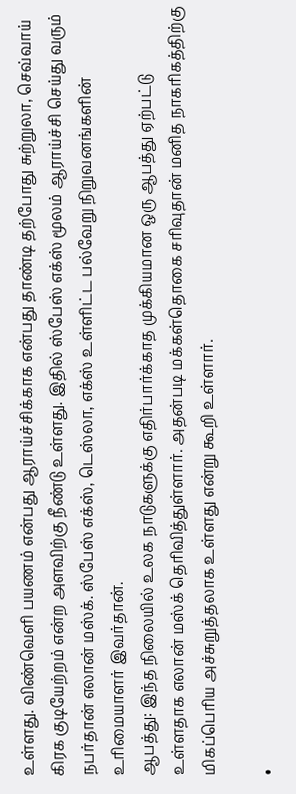உள்ளது. விண்வெளி பயணம் என்பது ஆராய்ச்சிக்காக என்பது தாண்டி தற்போது சுற்றுலா, செவ்வாய் கிரக குடியேற்றம் என்ற அளவிற்கு நீண்டு உள்ளது. இதில் ஸ்பேஸ் எக்ஸ் மூலம் ஆராய்ச்சி செய்து வரும் நபர்தான் எலான் மஸ்க். ஸ்பேஸ் எக்ஸ், டெஸ்லா, எக்ஸ் உள்ளிட்ட பல்வேறு நிறுவனங்களின் உரிமையாளர் இவர்தான்.
ஆபத்து: இந்த நிலையில் உலக நாடுகளுக்கு எதிர்பார்க்காத முக்கியமான ஒரு ஆபத்து ஏற்பட்டு உள்ளதாக எலான் மஸ்க் தெரிவித்துள்ளார். அதன்படி மக்கள்தொகை சரிவுதான் மனித நாகரிகத்திற்கு மிகப்பெரிய அச்சுறுத்தலாக உள்ளது என்று கூறி உள்ளார்.

•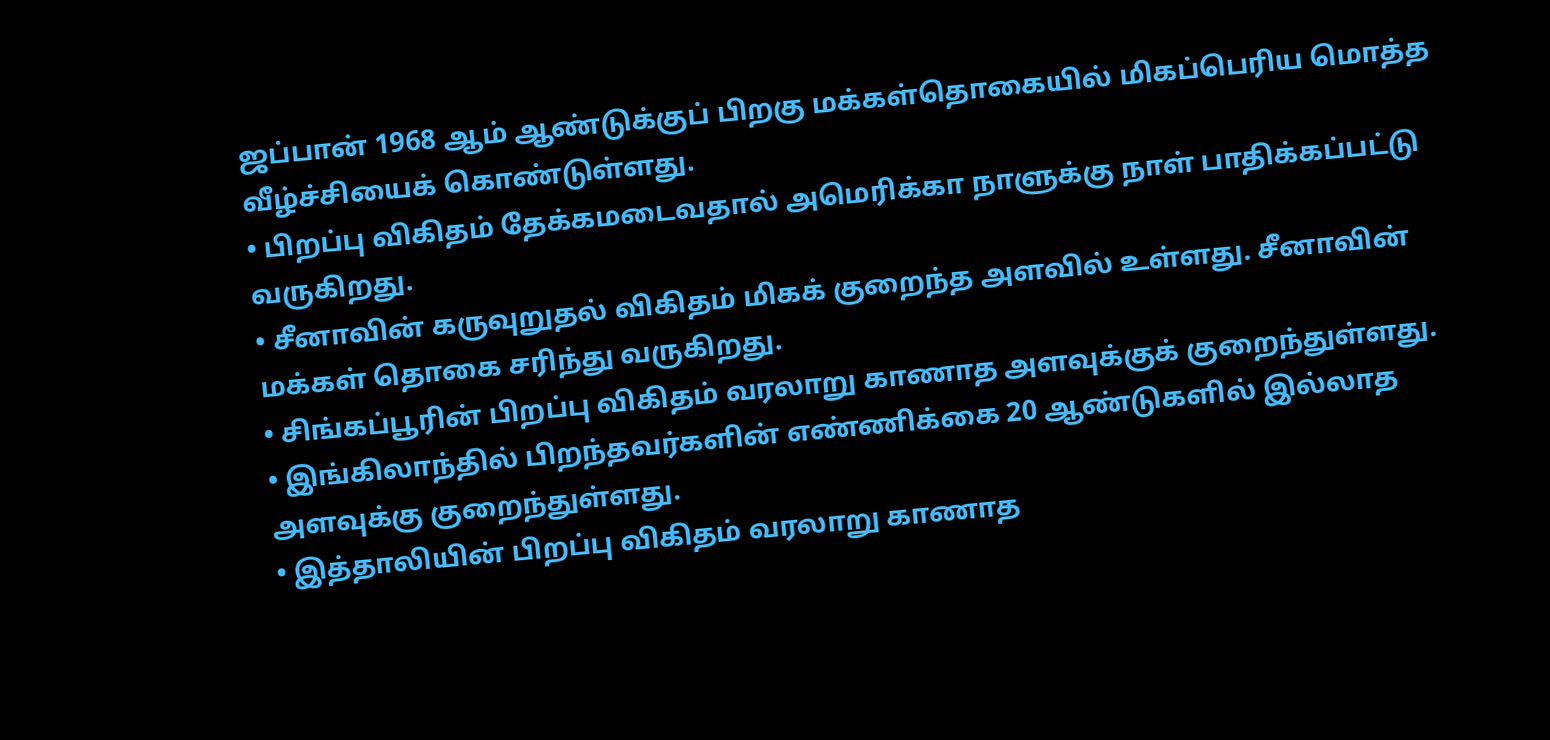ஜப்பான் 1968 ஆம் ஆண்டுக்குப் பிறகு மக்கள்தொகையில் மிகப்பெரிய மொத்த வீழ்ச்சியைக் கொண்டுள்ளது.
• பிறப்பு விகிதம் தேக்கமடைவதால் அமெரிக்கா நாளுக்கு நாள் பாதிக்கப்பட்டு வருகிறது.
• சீனாவின் கருவுறுதல் விகிதம் மிகக் குறைந்த அளவில் உள்ளது. சீனாவின் மக்கள் தொகை சரிந்து வருகிறது.
• சிங்கப்பூரின் பிறப்பு விகிதம் வரலாறு காணாத அளவுக்குக் குறைந்துள்ளது.
• இங்கிலாந்தில் பிறந்தவர்களின் எண்ணிக்கை 20 ஆண்டுகளில் இல்லாத அளவுக்கு குறைந்துள்ளது.
• இத்தாலியின் பிறப்பு விகிதம் வரலாறு காணாத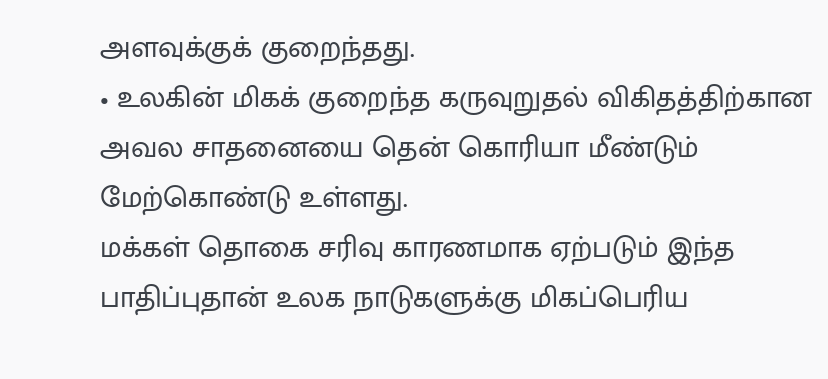அளவுக்குக் குறைந்தது.
• உலகின் மிகக் குறைந்த கருவுறுதல் விகிதத்திற்கான அவல சாதனையை தென் கொரியா மீண்டும் மேற்கொண்டு உள்ளது.
மக்கள் தொகை சரிவு காரணமாக ஏற்படும் இந்த பாதிப்புதான் உலக நாடுகளுக்கு மிகப்பெரிய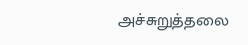அச்சுறுத்தலை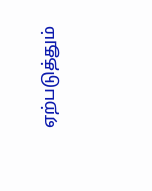ஏற்படுத்தும்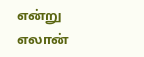என்று எலான்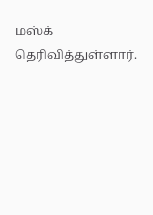மஸ்க் தெரிவித்துள்ளார்.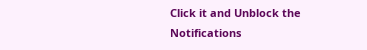Click it and Unblock the Notifications